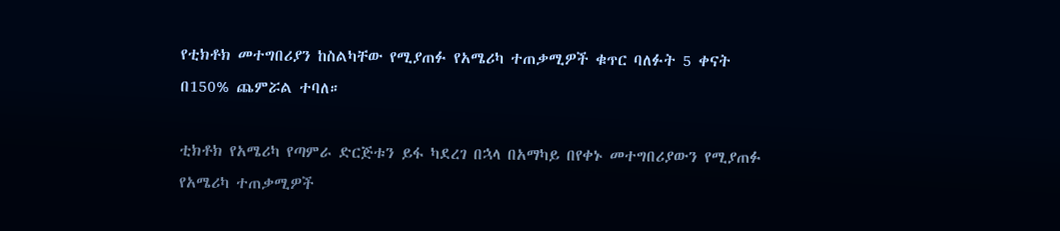የቲክቶክ መተግበሪያን ከስልካቸው የሚያጠፉ የአሜሪካ ተጠቃሚዎች ቁጥር ባለፉት 5 ቀናት በ150% ጨምሯል ተባለ።

ቲክቶክ የአሜሪካ የጣምራ ድርጅቱን ይፋ ካደረገ በኋላ በአማካይ በየቀኑ መተግበሪያውን የሚያጠፉ የአሜሪካ ተጠቃሚዎች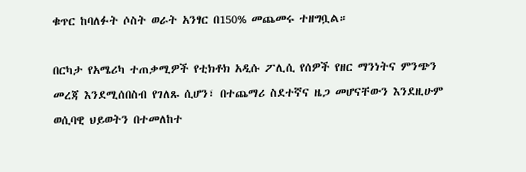ቁጥር ከባለፉት ሶስት ወራት አንፃር በ150% መጨመሩ ተዘግቧል።

በርካታ የአሜሪካ ተጠቃሚዎች የቲክቶክ አዲሱ ፖሊሲ የሰዎች የዘር ማንነትና ምንጭን መረጃ እንደሚሰበስብ የገለጹ ሲሆን፣ በተጨማሪ ስደተኛና ዜጋ መሆናቸውን እንደዚሁም ወሲባዊ ህይወትን በተመለከተ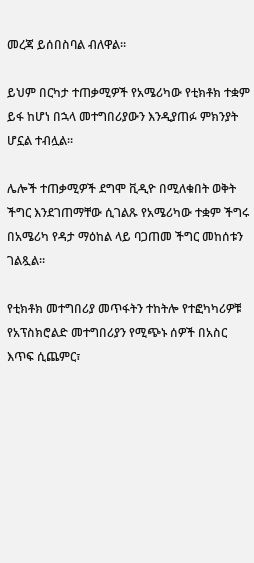መረጃ ይሰበስባል ብለዋል።

ይህም በርካታ ተጠቃሚዎች የአሜሪካው የቲክቶክ ተቋም ይፋ ከሆነ በኋላ መተግበሪያውን እንዲያጠፉ ምክንያት ሆኗል ተብሏል።

ሌሎች ተጠቃሚዎች ደግሞ ቪዲዮ በሚለቁበት ወቅት ችግር እንደገጠማቸው ሲገልጹ የአሜሪካው ተቋም ችግሩ በአሜሪካ የዳታ ማዕከል ላይ ባጋጠመ ችግር መከሰቱን ገልጿል።

የቲክቶክ መተግበሪያ መጥፋትን ተከትሎ የተፎካካሪዎቹ የአፕስክሮልድ መተግበሪያን የሚጭኑ ሰዎች በአስር እጥፍ ሲጨምር፣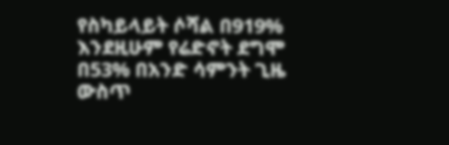የስካይላይት ሶሻል በ919% እንደዚሁም የሬድኖት ደግሞ በ53% በአንድ ሳምንት ጊዜ ውስጥ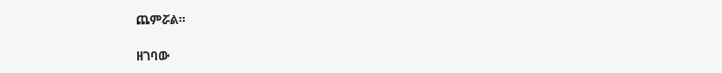ጨምሯል።

ዘገባው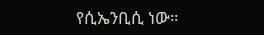የሲኤንቢሲ ነው።